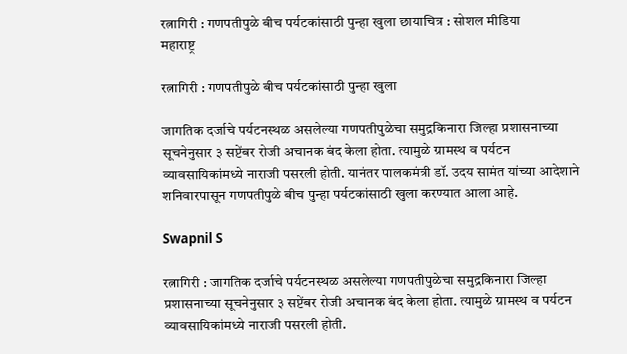रत्नागिरी : गणपतीपुळे बीच पर्यटकांसाठी पुन्हा खुला छायाचित्र : सोशल मीडिया
महाराष्ट्र

रत्नागिरी : गणपतीपुळे बीच पर्यटकांसाठी पुन्हा खुला

जागतिक दर्जाचे पर्यटनस्थळ असलेल्या गणपतीपुळेचा समुद्रकिनारा जिल्हा प्रशासनाच्या सूचनेनुसार ३ सप्टेंबर रोजी अचानक बंद केला होता. त्यामुळे ग्रामस्थ व पर्यटन व्यावसायिकांमध्ये नाराजी पसरली होती. यानंतर पालकमंत्री डॉ. उदय सामंत यांच्या आदेशाने शनिवारपासून गणपतीपुळे बीच पुन्हा पर्यटकांसाठी खुला करण्यात आला आहे.

Swapnil S

रत्नागिरी : जागतिक दर्जाचे पर्यटनस्थळ असलेल्या गणपतीपुळेचा समुद्रकिनारा जिल्हा प्रशासनाच्या सूचनेनुसार ३ सप्टेंबर रोजी अचानक बंद केला होता. त्यामुळे ग्रामस्थ व पर्यटन व्यावसायिकांमध्ये नाराजी पसरली होती.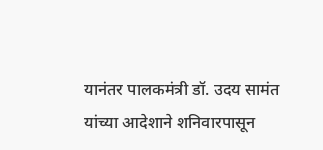यानंतर पालकमंत्री डॉ. उदय सामंत यांच्या आदेशाने शनिवारपासून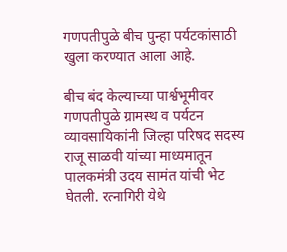गणपतीपुळे बीच पुन्हा पर्यटकांसाठी खुला करण्यात आला आहे.

बीच बंद केल्याच्या पार्श्वभूमीवर गणपतीपुळे ग्रामस्थ व पर्यटन व्यावसायिकांनी जिल्हा परिषद सदस्य राजू साळवी यांच्या माध्यमातून पालकमंत्री उदय सामंत यांची भेट घेतली. रत्नागिरी येथे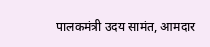पालकमंत्री उदय सामंत, आमदार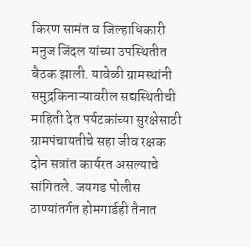किरण सामंत व जिल्हाधिकारी मनुज जिंदल यांच्या उपस्थितीत बैठक झाली. यावेळी ग्रामस्थांनी समुद्रकिनाऱ्यावरील सद्यस्थितीची माहिती देत पर्यटकांच्या सुरक्षेसाठी ग्रामपंचायतीचे सहा जीव रक्षक दोन सत्रांत कार्यरत असल्याचे सांगितले. जयगड पोलीस ठाण्यांतर्गत होमगार्डही तैनात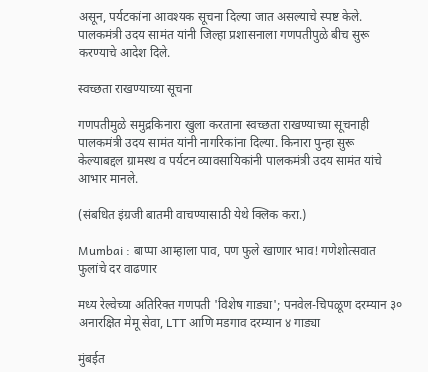असून, पर्यटकांना आवश्यक सूचना दिल्या जात असल्याचे स्पष्ट केले. पालकमंत्री उदय सामंत यांनी जिल्हा प्रशासनाला गणपतीपुळे बीच सुरू करण्याचे आदेश दिले.

स्वच्छता राखण्याच्या सूचना

गणपतीमुळे समुद्रकिनारा खुला करताना स्वच्छता राखण्याच्या सूचनाही पालकमंत्री उदय सामंत यांनी नागरिकांना दिल्या. किनारा पुन्हा सुरू केल्याबद्दल ग्रामस्थ व पर्यटन व्यावसायिकांनी पालकमंत्री उदय सामंत यांचे आभार मानले.

(संबधित इंग्रजी बातमी वाचण्यासाठी येथे क्लिक करा.)

Mumbai : बाप्पा आम्हाला पाव, पण फुले खाणार भाव! गणेशोत्सवात फुलांचे दर वाढणार

मध्य रेल्वेच्या अतिरिक्त गणपती 'विशेष गाड्या'; पनवेल-चिपळूण दरम्यान ३० अनारक्षित मेमू सेवा, LTT आणि मडगाव दरम्यान ४ गाड्या

मुंबईत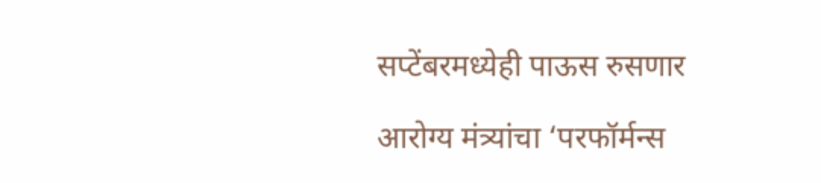सप्टेंबरमध्येही पाऊस रुसणार

आरोग्य मंत्र्यांचा ‘परफॉर्मन्स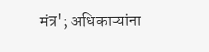मंत्र'; अधिकाऱ्यांना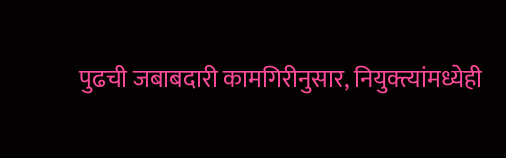पुढची जबाबदारी कामगिरीनुसार, नियुक्त्यांमध्येही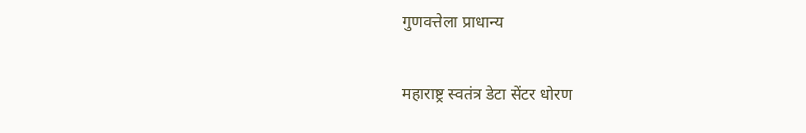गुणवत्तेला प्राधान्य

महाराष्ट्र स्वतंत्र डेटा सेंटर धोरण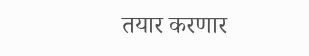तयार करणार